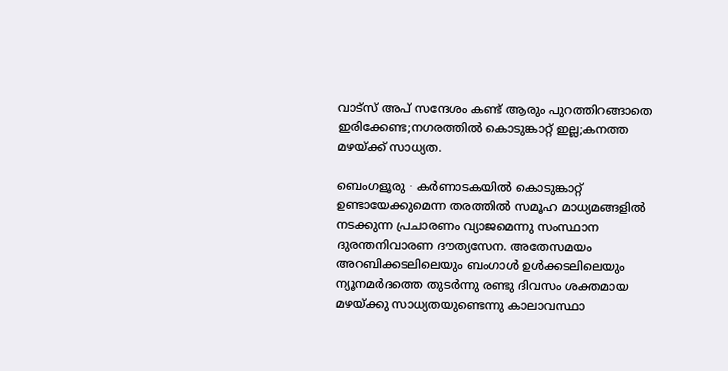വാട്സ് അപ് സന്ദേശം കണ്ട് ആരും പുറത്തിറങ്ങാതെ ഇരിക്കേണ്ട;നഗരത്തില്‍ കൊടുങ്കാറ്റ് ഇല്ല;കനത്ത മഴയ്ക്ക് സാധ്യത.

ബെംഗളൂരു ∙ കർണാടകയിൽ കൊടുങ്കാറ്റ് ഉണ്ടായേക്കുമെന്ന തരത്തിൽ സമൂഹ മാധ്യമങ്ങളിൽ നടക്കുന്ന പ്രചാരണം വ്യാജമെന്നു സംസ്ഥാന ദുരന്തനിവാരണ ദൗത്യസേന. അതേസമയം അറബിക്കടലിലെയും ബംഗാൾ ഉൾക്കടലിലെയും ന്യൂനമർദത്തെ തുടർന്നു രണ്ടു ദിവസം ശക്തമായ മഴയ്ക്കു സാധ്യതയുണ്ടെന്നു കാലാവസ്ഥാ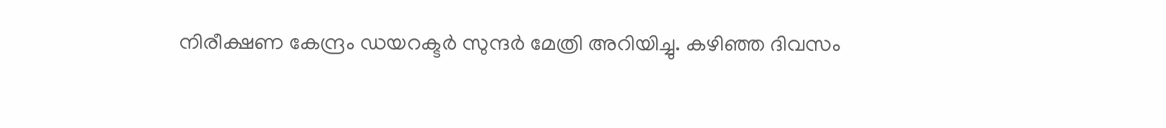നിരീക്ഷണ കേന്ദ്രം ഡയറക്ടർ സുന്ദർ മേത്രി അറിയിച്ചു. കഴിഞ്ഞ ദിവസം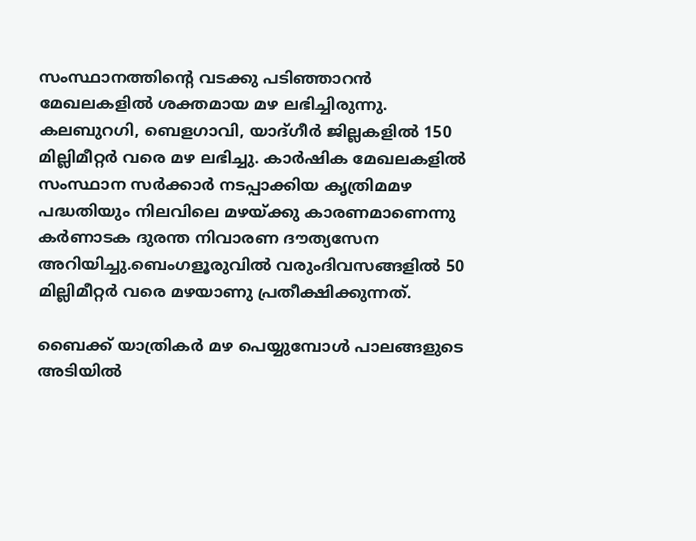സംസ്ഥാനത്തിന്റെ വടക്കു പടിഞ്ഞാറൻ മേഖലകളിൽ ശക്തമായ മഴ ലഭിച്ചിരുന്നു. കലബുറഗി, ബെളഗാവി, യാദ്ഗീർ ജില്ലകളിൽ 150 മില്ലിമീറ്റർ വരെ മഴ ലഭിച്ചു. കാർഷിക മേഖലകളിൽ സംസ്ഥാന സർക്കാർ നടപ്പാക്കിയ കൃത്രിമമഴ പദ്ധതിയും നിലവിലെ മഴയ്ക്കു കാരണമാണെന്നു കർണാടക ദുരന്ത നിവാരണ ദൗത്യസേന അറിയിച്ചു.ബെംഗളൂരുവിൽ വരുംദിവസങ്ങളിൽ 50 മില്ലിമീറ്റർ വരെ മഴയാണു പ്രതീക്ഷിക്കുന്നത്.

ബൈക്ക് യാത്രികർ മഴ പെയ്യുമ്പോൾ പാലങ്ങളുടെ അടിയിൽ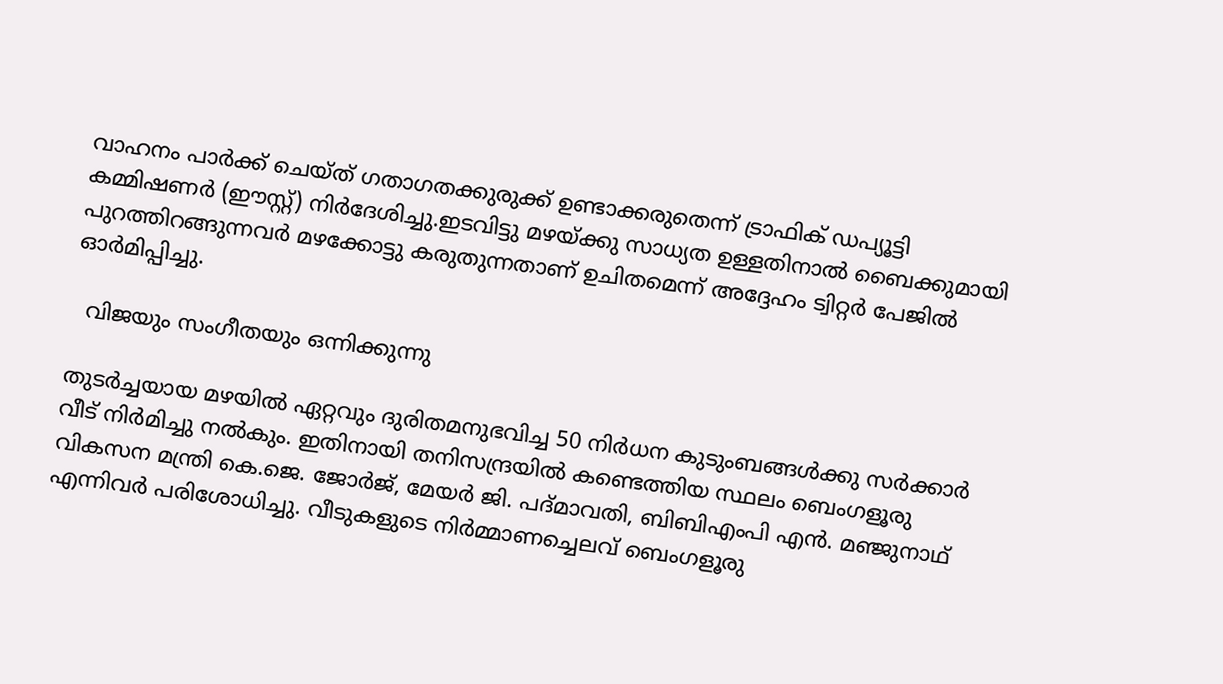വാഹനം പാർക്ക് ചെയ്ത് ഗതാഗതക്കുരുക്ക് ഉണ്ടാക്കരുതെന്ന് ട്രാഫിക് ഡപ്യൂട്ടി കമ്മിഷണർ (ഈസ്റ്റ്) നിർദേശിച്ചു.ഇടവിട്ടു മഴയ്ക്കു സാധ്യത ഉള്ളതിനാൽ ബൈക്കുമായി പുറത്തിറങ്ങുന്നവർ മഴക്കോട്ടു കരുതുന്നതാണ് ഉചിതമെന്ന് അദ്ദേഹം ട്വിറ്റർ പേജിൽ ഓർമിപ്പിച്ചു.

  വിജയും സംഗീതയും ഒന്നിക്കുന്നു

തുടർച്ചയായ മഴയിൽ ഏറ്റവും ദുരിതമനുഭവിച്ച 50 നിർധന കുടുംബങ്ങൾക്കു സർക്കാർ വീട് നിർമിച്ചു നൽകും. ഇതിനായി തനിസന്ദ്രയിൽ കണ്ടെത്തിയ സ്ഥലം ബെംഗളൂരു വികസന മന്ത്രി കെ.ജെ. ജോർജ്, മേയർ ജി. പദ്മാവതി, ബിബിഎംപി എൻ. മഞ്ജുനാഥ് എന്നിവർ പരിശോധിച്ചു. വീടുകളുടെ നിർമ്മാണച്ചെലവ് ബെംഗളൂരു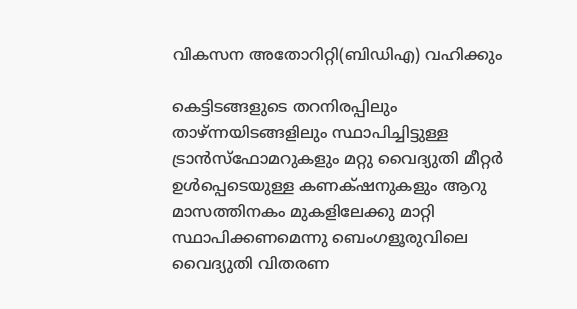വികസന അതോറിറ്റി(ബിഡിഎ) വഹിക്കും

കെട്ടിടങ്ങളുടെ തറനിരപ്പിലും താഴ്ന്നയിടങ്ങളിലും സ്ഥാപിച്ചിട്ടുള്ള ട്രാൻസ്ഫോമറുകളും മറ്റു വൈദ്യുതി മീറ്റർ ഉൾപ്പെടെയുള്ള കണക്‌ഷനുകളും ആറു മാസത്തിനകം മുകളിലേക്കു മാറ്റി സ്ഥാപിക്കണമെന്നു ബെംഗളൂരുവിലെ വൈദ്യുതി വിതരണ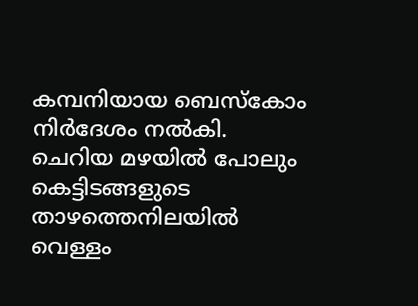കമ്പനിയായ ബെസ്കോം നിർദേശം നൽകി. ചെറിയ മഴയിൽ പോലും കെട്ടിടങ്ങളുടെ താഴത്തെനിലയിൽ വെള്ളം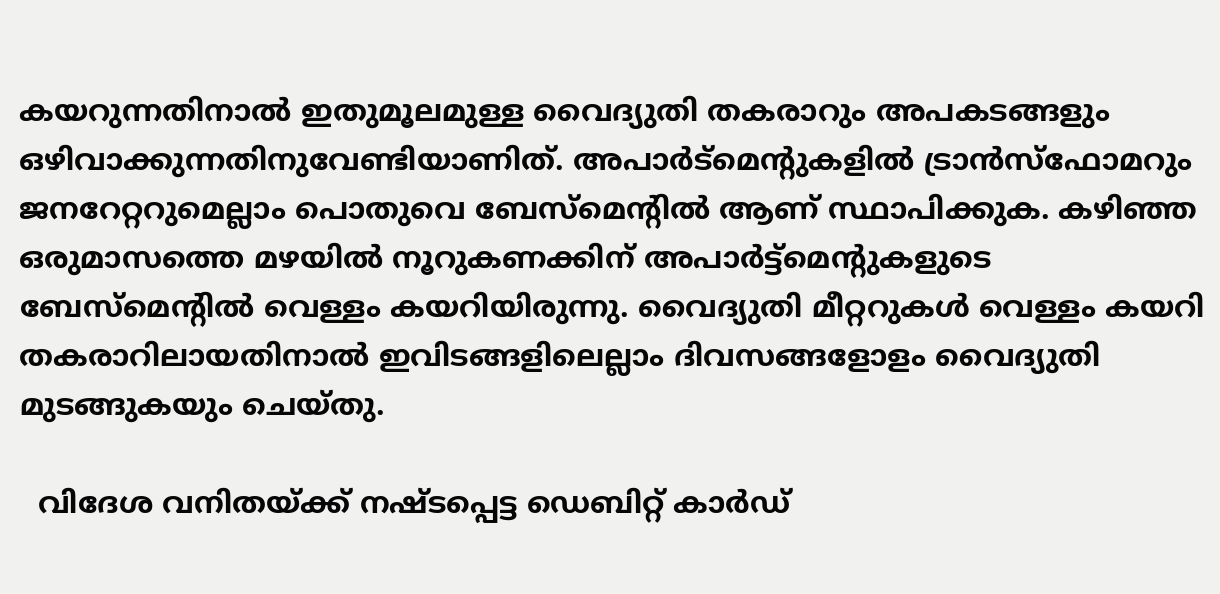കയറുന്നതിനാൽ ഇതുമൂലമുള്ള വൈദ്യുതി തകരാറും അപകടങ്ങളും ഒഴിവാക്കുന്നതിനുവേണ്ടിയാണിത്. അപാർട്മെന്റുകളിൽ ട്രാൻസ്ഫോമറും ജനറേറ്ററുമെല്ലാം പൊതുവെ ബേസ്മെന്റിൽ ആണ് സ്ഥാപിക്കുക. കഴിഞ്ഞ ഒരുമാസത്തെ മഴയിൽ നൂറുകണക്കിന് അപാർട്ട്മെന്റുകളുടെ ബേസ്മെന്റിൽ വെള്ളം കയറിയിരുന്നു. വൈദ്യുതി മീറ്ററുകൾ വെള്ളം കയറി തകരാറിലായതിനാൽ ഇവിടങ്ങളിലെല്ലാം ദിവസങ്ങളോളം വൈദ്യുതി മുടങ്ങുകയും ചെയ്തു.

  വിദേശ വനിതയ്ക്ക് നഷ്ടപ്പെട്ട ഡെബിറ്റ് കാർഡ്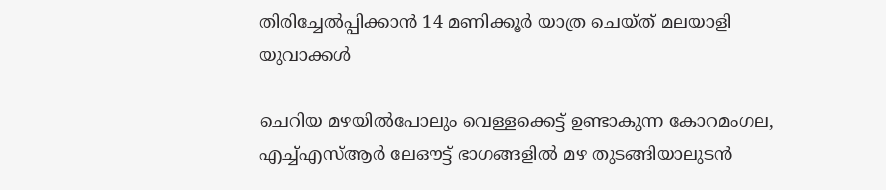തിരിച്ചേൽപ്പിക്കാൻ 14 മണിക്കൂർ യാത്ര ചെയ്ത് മലയാളി യുവാക്കൾ

ചെറിയ മഴയിൽപോലും വെള്ളക്കെട്ട് ഉണ്ടാകുന്ന കോറമംഗല, എച്ച്എസ്ആർ ലേഔട്ട് ഭാഗങ്ങളിൽ മഴ തുടങ്ങിയാലുടൻ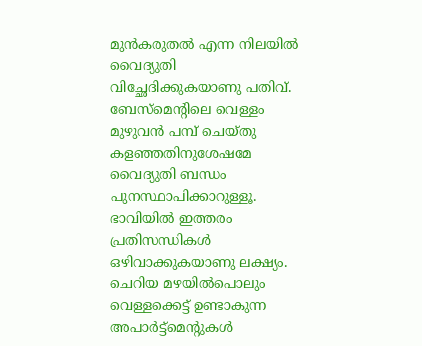മുൻകരുതൽ എന്ന നിലയിൽ വൈദ്യുതി വിച്ഛേദിക്കുകയാണു പതിവ്. ബേസ്മെന്റിലെ വെള്ളം മുഴുവൻ പമ്പ് ചെയ്തു കളഞ്ഞതിനുശേഷമേ വൈദ്യുതി ബന്ധം പുനസ്ഥാപിക്കാറുള്ളൂ. ഭാവിയിൽ ഇത്തരം പ്രതിസന്ധികൾ ഒഴിവാക്കുകയാണു ലക്ഷ്യം. ചെറിയ മഴയിൽപൊലും വെള്ളക്കെട്ട് ഉണ്ടാകുന്ന അപാർട്ട്മെന്റുകൾ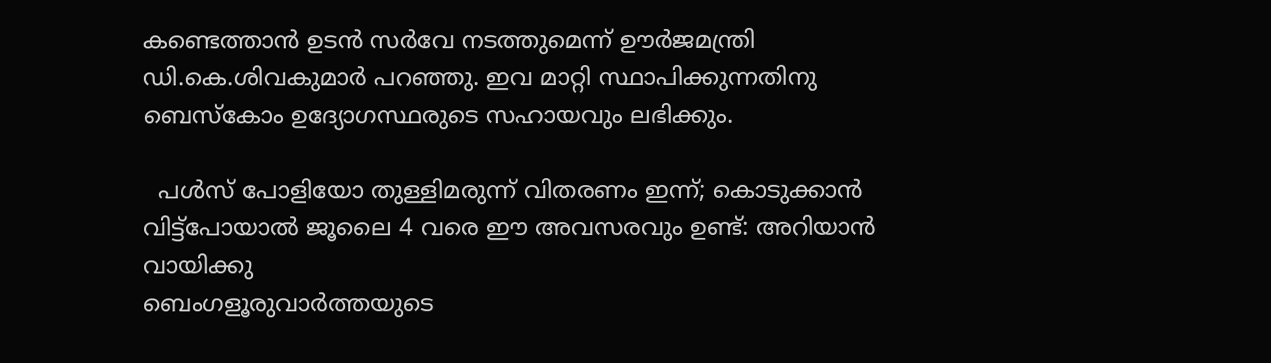കണ്ടെത്താൻ ഉടൻ സർവേ നടത്തുമെന്ന് ഊർജമന്ത്രി ഡി.കെ.ശിവകുമാർ പറഞ്ഞു. ഇവ മാറ്റി സ്ഥാപിക്കുന്നതിനു ബെസ്കോം ഉദ്യോഗസ്ഥരുടെ സഹായവും ലഭിക്കും.

  പൾസ് പോളിയോ തുള്ളിമരുന്ന് വിതരണം ഇന്ന്; കൊടുക്കാൻ വിട്ട്പോയാൽ ജൂലൈ 4 വരെ ഈ അവസരവും ഉണ്ട്: അറിയാൻ വായിക്കു
ബെംഗളൂരുവാർത്തയുടെ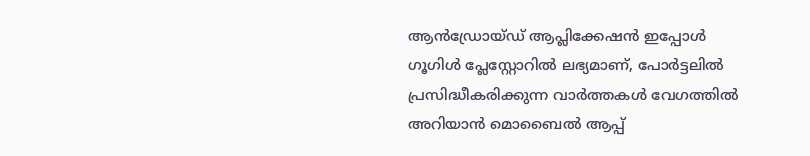ആൻഡ്രോയ്ഡ് ആപ്ലിക്കേഷൻ ഇപ്പോൾ ഗൂഗിൾ പ്ലേസ്റ്റോറിൽ ലഭ്യമാണ്, പോർട്ടലിൽ പ്രസിദ്ധീകരിക്കുന്ന വാർത്തകൾ വേഗത്തിൽ അറിയാൻ മൊബൈൽ ആപ്പ്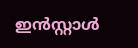ഇൻസ്റ്റാൾ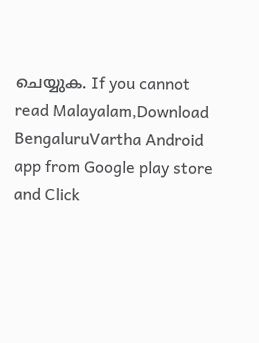ചെയ്യുക. If you cannot read Malayalam,Download BengaluruVartha Android app from Google play store and Click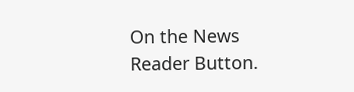On the News Reader Button.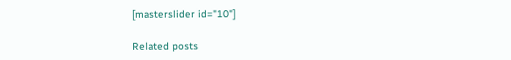[masterslider id="10"]

Related posts